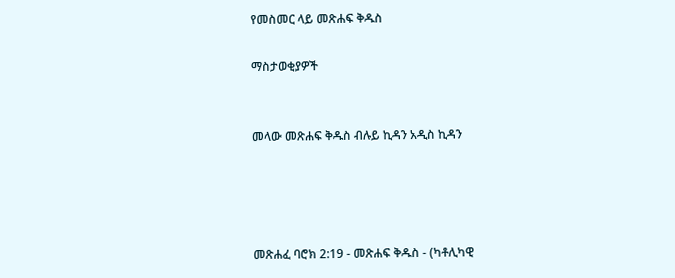የመስመር ላይ መጽሐፍ ቅዱስ

ማስታወቂያዎች


መላው መጽሐፍ ቅዱስ ብሉይ ኪዳን አዲስ ኪዳን




መጽሐፈ ባሮክ 2:19 - መጽሐፍ ቅዱስ - (ካቶሊካዊ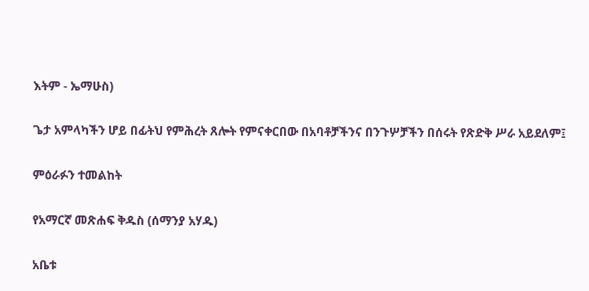እትም - ኤማሁስ)

ጌታ አምላካችን ሆይ በፊትህ የምሕረት ጸሎት የምናቀርበው በአባቶቻችንና በንጉሦቻችን በሰሩት የጽድቅ ሥራ አይደለም፤

ምዕራፉን ተመልከት

የአማርኛ መጽሐፍ ቅዱስ (ሰማንያ አሃዱ)

አቤቱ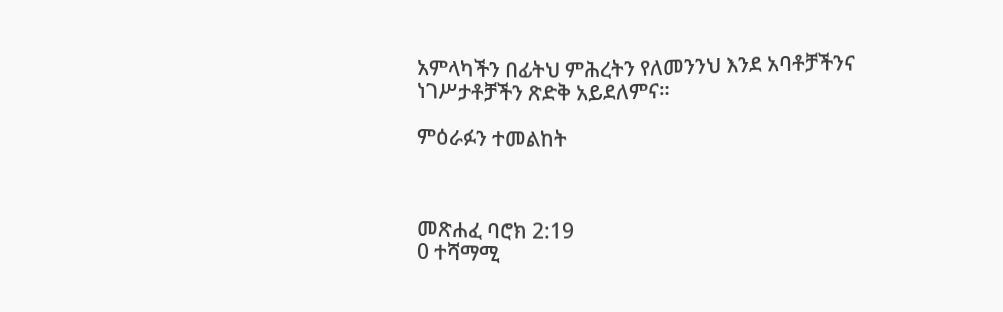አምላካችን በፊትህ ምሕረትን የለመንንህ እንደ አባቶቻችንና ነገሥታቶቻችን ጽድቅ አይደለምና።

ምዕራፉን ተመልከት



መጽሐፈ ባሮክ 2:19
0 ተሻማሚ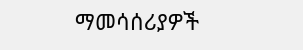ማመሳሰሪያዎች